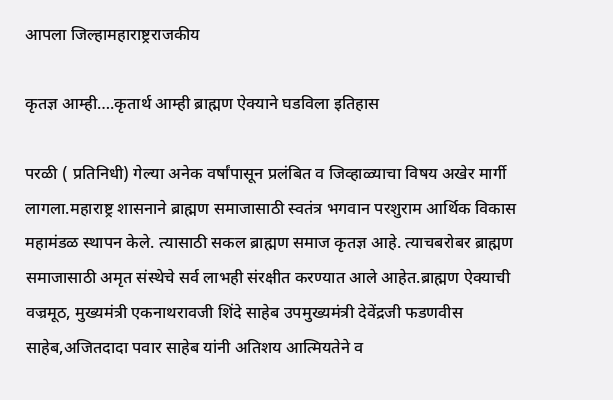आपला जिल्हामहाराष्ट्रराजकीय

कृतज्ञ आम्ही….कृतार्थ आम्ही ब्राह्मण ऐक्याने घडविला इतिहास

परळी ( प्रतिनिधी) गेल्या अनेक वर्षांपासून प्रलंबित व जिव्हाळ्याचा विषय अखेर मार्गी लागला.महाराष्ट्र शासनाने ब्राह्मण समाजासाठी स्वतंत्र भगवान परशुराम आर्थिक विकास महामंडळ स्थापन केले. त्यासाठी सकल ब्राह्मण समाज कृतज्ञ आहे. त्याचबरोबर ब्राह्मण समाजासाठी अमृत संस्थेचे सर्व लाभही संरक्षीत करण्यात आले आहेत.ब्राह्मण ऐक्याची वज्रमूठ, मुख्यमंत्री एकनाथरावजी शिंदे साहेब उपमुख्यमंत्री देवेंद्रजी फडणवीस साहेब,अजितदादा पवार साहेब यांनी अतिशय आत्मियतेने व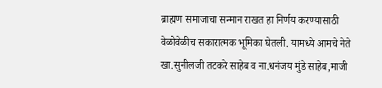ब्राह्मण समाजाचा सन्मान राखत हा निर्णय करण्यासाठी वेळोवेळीच सकारात्मक भूमिका घेतली. यामध्ये आमचे नेते खा.सुनीलजी तटकरे साहेब व ना.धनंजय मुंडे साहेब,माजी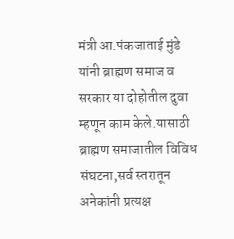मंत्री आ.पंकजाताई मुंडे यांनी ब्राह्मण समाज व सरकार या दोहोतील दुवा म्हणून काम केले.यासाठी ब्राह्मण समाजातील विविध संघटना,सर्व स्तरातून अनेकांनी प्रत्यक्ष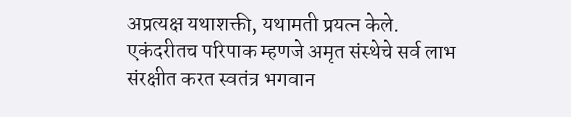अप्रत्यक्ष यथाशक्ती, यथामती प्रयत्न केले. एकंदरीतच परिपाक म्हणजे अमृत संस्थेचे सर्व लाभ संरक्षीत करत स्वतंत्र भगवान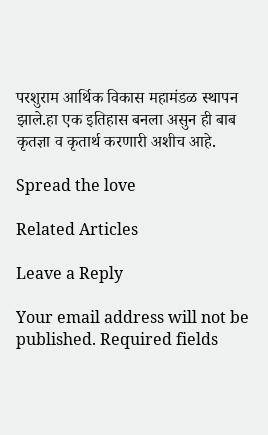परशुराम आर्थिक विकास महामंडळ स्थापन झाले.हा एक इतिहास बनला असुन ही बाब कृतज्ञा व कृतार्थ करणारी अशीच आहे.

Spread the love

Related Articles

Leave a Reply

Your email address will not be published. Required fields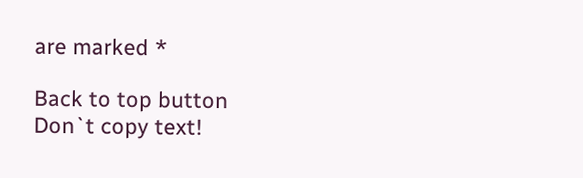are marked *

Back to top button
Don`t copy text!